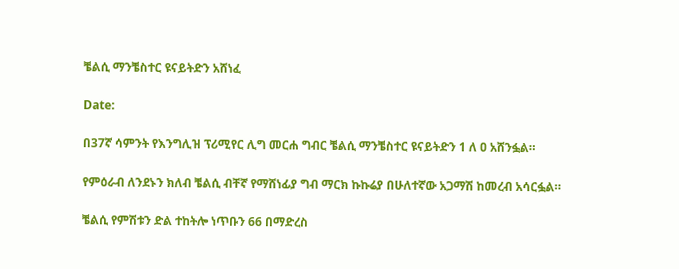ቼልሲ ማንቼስተር ዩናይትድን አሸነፈ

Date:

በ37ኛ ሳምንት የእንግሊዝ ፕሪሚየር ሊግ መርሐ ግብር ቼልሲ ማንቼስተር ዩናይትድን 1 ለ ዐ አሸንፏል።

የምዕራብ ለንደኑን ክለብ ቼልሲ ብቸኛ የማሸነፊያ ግብ ማርክ ኩኩሬያ በሁለተኛው አጋማሽ ከመረብ አሳርፏል።

ቼልሲ የምሽቱን ድል ተከትሎ ነጥቡን 66 በማድረስ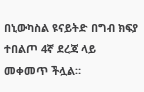በኒውካስል ዩናይትድ በግብ ክፍያ ተበልጦ 4ኛ ደረጃ ላይ መቀመጥ ችሏል።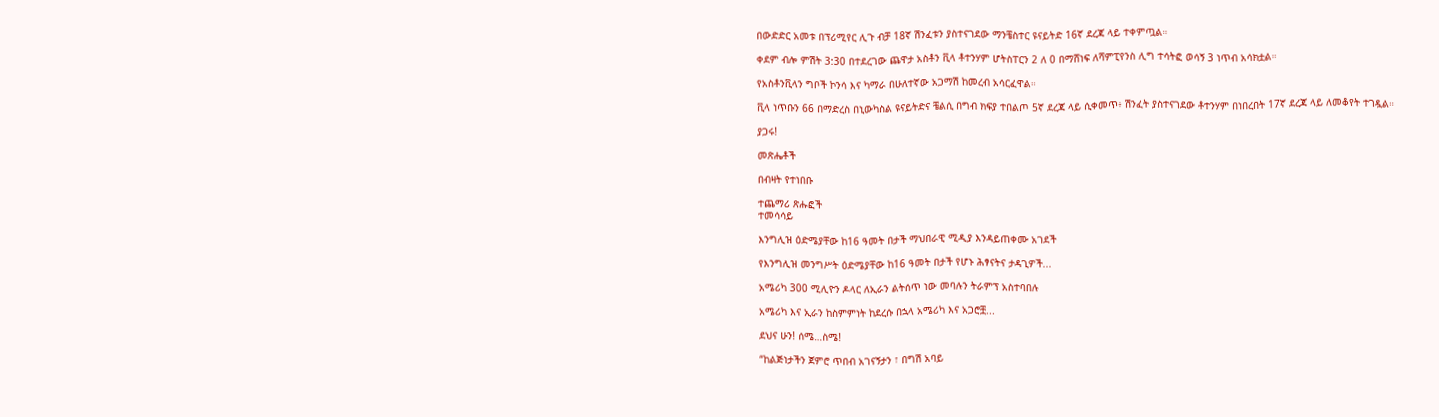በውድድር አመቱ በፕሪሚየር ሊጉ ብቻ 18ኛ ሽንፈቱን ያስተናገደው ማንቼስተር ዩናይትድ 16ኛ ደረጃ ላይ ተቀምጧል።

ቀደም ብሎ ምሽት 3:30 በተደረገው ጨዋታ አስቶን ቪላ ቶተንሃም ሆትስፐርን 2 ለ 0 በማሸነፍ ለሻምፒየንስ ሊግ ተሳትፎ ወሳኝ 3 ነጥብ አሳክቷል።

የአስቶንቪላን ግቦች ኮንሳ እና ካማራ በሁለተኛው አጋማሽ ከመረብ አሳርፈዋል።

ቪላ ነጥቡን 66 በማድረስ በኒውካስል ዩናይትድና ቼልሲ በግብ ክፍያ ተበልጦ 5ኛ ደረጃ ላይ ሲቀመጥ፥ ሽንፈት ያስተናገደው ቶተንሃም በነበረበት 17ኛ ደረጃ ላይ ለመቆየት ተገዷል።

ያጋሩ!

መጽሔቶች

በብዛት የተነበቡ

ተጨማሪ ጽሑፎች
ተመሳሳይ

እንግሊዝ ዕድሜያቸው ከ16 ዓመት በታች ማህበራዊ ሚዲያ እንዳይጠቀሙ አገደች

የእንግሊዝ መንግሥት ዕድሜያቸው ከ16 ዓመት በታች የሆኑ ሕፃናትና ታዳጊዎች...

አሜሪካ 300 ሚሊዮን ዶላር ለኢራን ልትሰጥ ነው መባሉን ትራምፕ አስተባበሉ

አሜሪካ እና ኢራን ከስምምነት ከደረሱ በኋላ አሜሪካ እና አጋሮቿ...

ደህና ሁን! ሰሜ…ስሜ!

“ከልጅነታችን ጀምሮ ጥበብ አገናኝታን ፣ በግሽ አባይ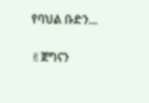የባህል ቡድን...

✌ጀግናን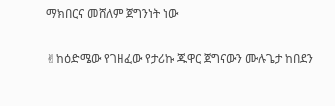ማክበርና መሸለም ጀግንነት ነው

✌ከዕድሜው የገዘፈው የታሪኩ ጁዋር ጀግናውን ሙሉጌታ ከበደን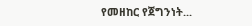የመዘከር የጀግንነት...